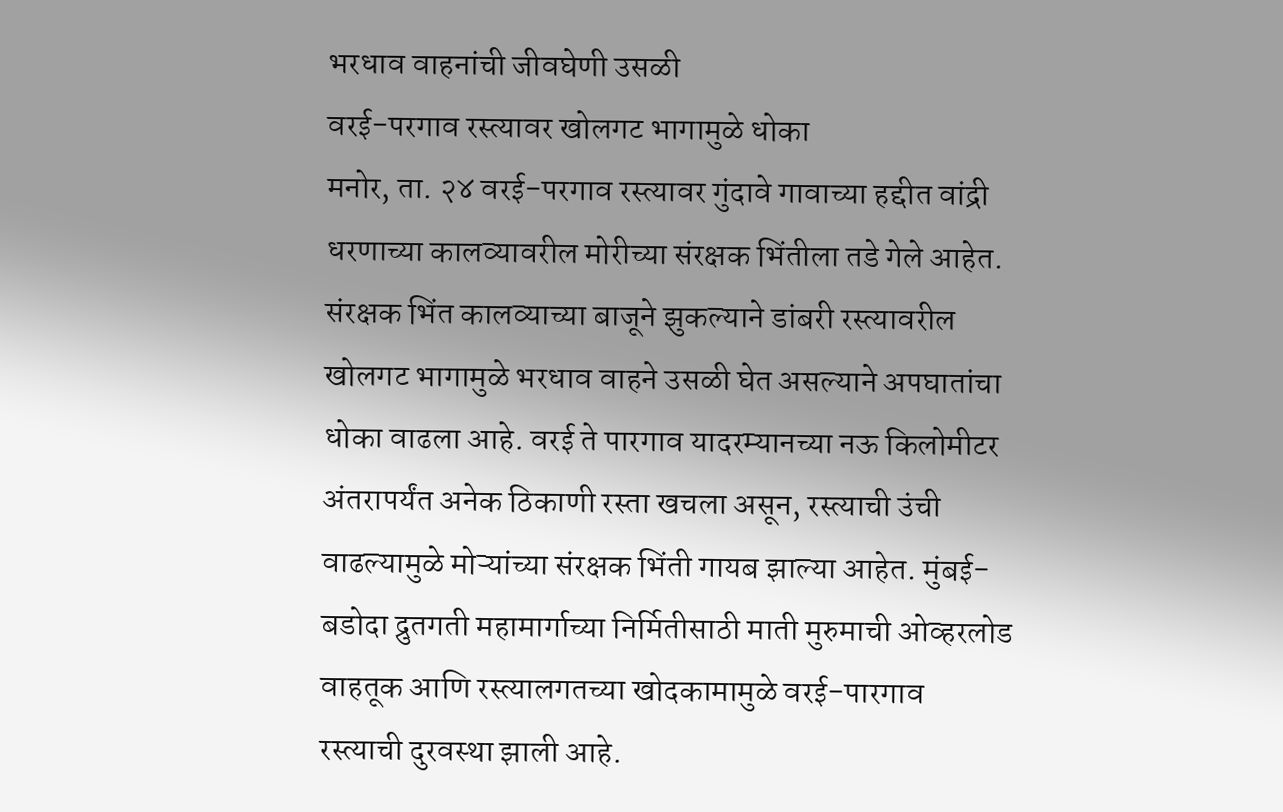भरधाव वाहनांची जीवघेणी उसळी
वरई-परगाव रस्त्यावर खोलगट भागामुळे धोका
मनोर, ता. २४ वरई-परगाव रस्त्यावर गुंदावे गावाच्या हद्दीत वांद्री धरणाच्या कालव्यावरील मोरीच्या संरक्षक भिंतीला तडे गेले आहेत. संरक्षक भिंत कालव्याच्या बाजूने झुकल्याने डांबरी रस्त्यावरील खोलगट भागामुळे भरधाव वाहने उसळी घेत असल्याने अपघातांचा धोका वाढला आहे. वरई ते पारगाव यादरम्यानच्या नऊ किलोमीटर अंतरापर्यंत अनेक ठिकाणी रस्ता खचला असून, रस्त्याची उंची वाढल्यामुळे मोऱ्यांच्या संरक्षक भिंती गायब झाल्या आहेत. मुंबई-बडोदा द्रुतगती महामार्गाच्या निर्मितीसाठी माती मुरुमाची ओव्हरलोड वाहतूक आणि रस्त्यालगतच्या खोदकामामुळे वरई-पारगाव रस्त्याची दुरवस्था झाली आहे.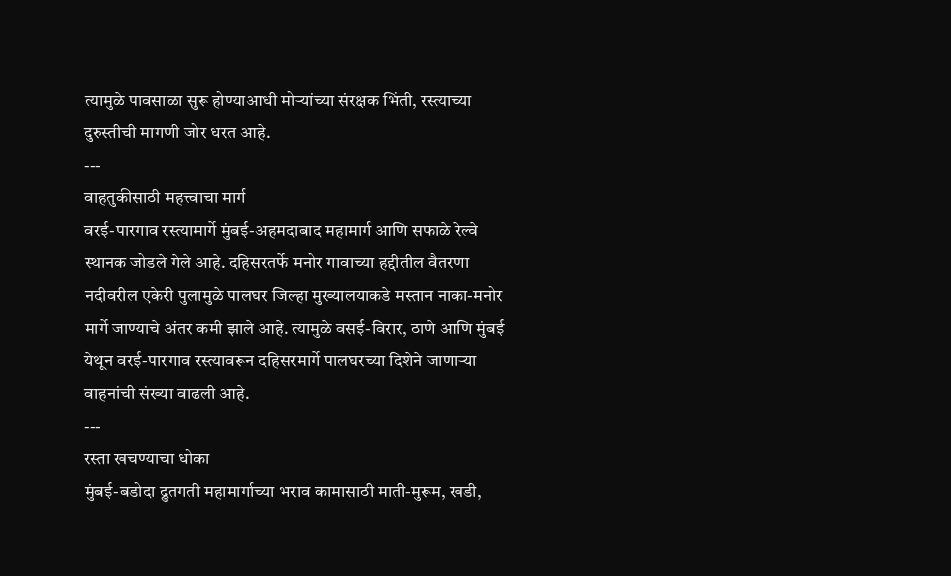त्यामुळे पावसाळा सुरू होण्याआधी मोऱ्यांच्या संरक्षक भिंती, रस्त्याच्या दुरुस्तीची मागणी जोर धरत आहे.
---
वाहतुकीसाठी महत्त्वाचा मार्ग
वरई-पारगाव रस्त्यामार्गे मुंबई-अहमदाबाद महामार्ग आणि सफाळे रेल्वे स्थानक जोडले गेले आहे. दहिसरतर्फे मनोर गावाच्या हद्दीतील वैतरणा नदीवरील एकेरी पुलामुळे पालघर जिल्हा मुख्यालयाकडे मस्तान नाका-मनोर मार्गे जाण्याचे अंतर कमी झाले आहे. त्यामुळे वसई-विरार, ठाणे आणि मुंबई येथून वरई-पारगाव रस्त्यावरून दहिसरमार्गे पालघरच्या दिशेने जाणाऱ्या वाहनांची संख्या वाढली आहे.
---
रस्ता खचण्याचा धोका
मुंबई-बडोदा द्रुतगती महामार्गाच्या भराव कामासाठी माती-मुरूम, खडी,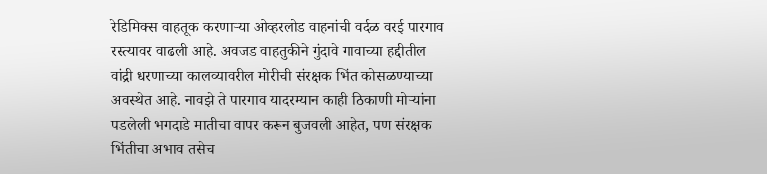रेडिमिक्स वाहतूक करणाऱ्या ओव्हरलोड वाहनांची वर्दळ वरई पारगाव रस्त्यावर वाढली आहे. अवजड वाहतुकीने गुंदावे गावाच्या हद्दीतील वांद्री धरणाच्या कालव्यावरील मोरीची संरक्षक भिंत कोसळण्याच्या अवस्थेत आहे. नावझे ते पारगाव यादरम्यान काही ठिकाणी मोऱ्यांना पडलेली भगदाडे मातीचा वापर करून बुजवली आहेत, पण संरक्षक भिंतीचा अभाव तसेच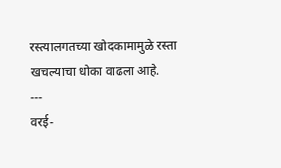रस्त्यालगतच्या खोदकामामुळे रस्ता खचल्याचा धोका वाढला आहे.
---
वरई-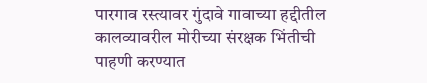पारगाव रस्त्यावर गुंदावे गावाच्या हद्दीतील कालव्यावरील मोरीच्या संरक्षक भिंतीची पाहणी करण्यात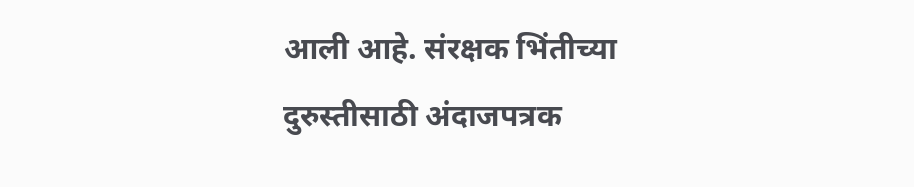आली आहे. संरक्षक भिंतीच्या दुरुस्तीसाठी अंदाजपत्रक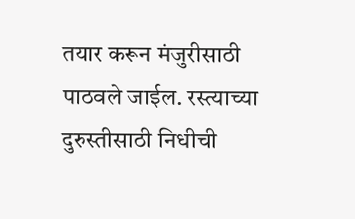तयार करून मंजुरीसाठी पाठवले जाईल. रस्त्याच्या दुरुस्तीसाठी निधीची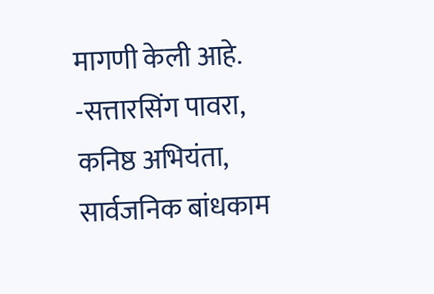मागणी केली आहे.
-सत्तारसिंग पावरा, कनिष्ठ अभियंता, सार्वजनिक बांधकाम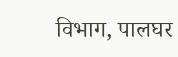विभाग, पालघर